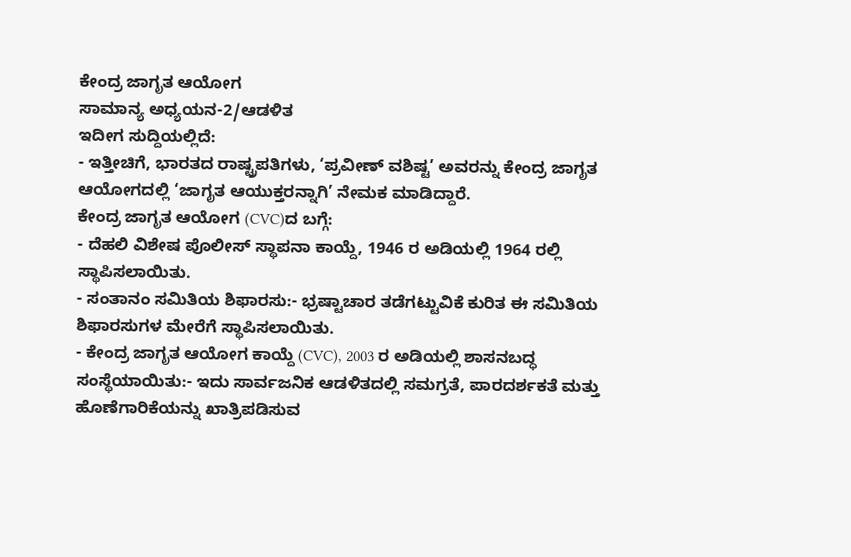ಕೇಂದ್ರ ಜಾಗೃತ ಆಯೋಗ
ಸಾಮಾನ್ಯ ಅಧ್ಯಯನ-2/ಆಡಳಿತ
ಇದೀಗ ಸುದ್ದಿಯಲ್ಲಿದೆ:
- ಇತ್ತೀಚಿಗೆ, ಭಾರತದ ರಾಷ್ಟ್ರಪತಿಗಳು, ‘ಪ್ರವೀಣ್ ವಶಿಷ್ಟ’ ಅವರನ್ನು ಕೇಂದ್ರ ಜಾಗೃತ ಆಯೋಗದಲ್ಲಿ ‘ಜಾಗೃತ ಆಯುಕ್ತರನ್ನಾಗಿ’ ನೇಮಕ ಮಾಡಿದ್ದಾರೆ.
ಕೇಂದ್ರ ಜಾಗೃತ ಆಯೋಗ (CVC)ದ ಬಗ್ಗೆ:
- ದೆಹಲಿ ವಿಶೇಷ ಪೊಲೀಸ್ ಸ್ಥಾಪನಾ ಕಾಯ್ದೆ, 1946 ರ ಅಡಿಯಲ್ಲಿ 1964 ರಲ್ಲಿ ಸ್ಥಾಪಿಸಲಾಯಿತು.
- ಸಂತಾನಂ ಸಮಿತಿಯ ಶಿಫಾರಸು:- ಭ್ರಷ್ಟಾಚಾರ ತಡೆಗಟ್ಟುವಿಕೆ ಕುರಿತ ಈ ಸಮಿತಿಯ ಶಿಫಾರಸುಗಳ ಮೇರೆಗೆ ಸ್ಥಾಪಿಸಲಾಯಿತು.
- ಕೇಂದ್ರ ಜಾಗೃತ ಆಯೋಗ ಕಾಯ್ದೆ (CVC), 2003 ರ ಅಡಿಯಲ್ಲಿ ಶಾಸನಬದ್ಧ ಸಂಸ್ಥೆಯಾಯಿತು:- ಇದು ಸಾರ್ವಜನಿಕ ಆಡಳಿತದಲ್ಲಿ ಸಮಗ್ರತೆ, ಪಾರದರ್ಶಕತೆ ಮತ್ತು ಹೊಣೆಗಾರಿಕೆಯನ್ನು ಖಾತ್ರಿಪಡಿಸುವ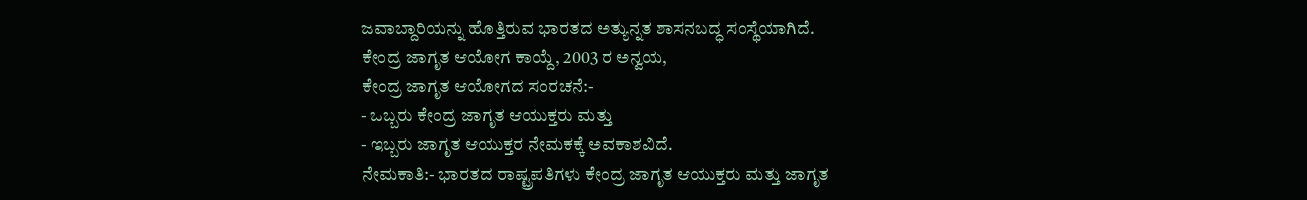ಜವಾಬ್ದಾರಿಯನ್ನು ಹೊತ್ತಿರುವ ಭಾರತದ ಅತ್ಯುನ್ನತ ಶಾಸನಬದ್ಧ ಸಂಸ್ಥೆಯಾಗಿದೆ.
ಕೇಂದ್ರ ಜಾಗೃತ ಆಯೋಗ ಕಾಯ್ದೆ, 2003 ರ ಅನ್ವಯ,
ಕೇಂದ್ರ ಜಾಗೃತ ಆಯೋಗದ ಸಂರಚನೆ:-
- ಒಬ್ಬರು ಕೇಂದ್ರ ಜಾಗೃತ ಆಯುಕ್ತರು ಮತ್ತು
- ಇಬ್ಬರು ಜಾಗೃತ ಆಯುಕ್ತರ ನೇಮಕಕ್ಕೆ ಅವಕಾಶವಿದೆ.
ನೇಮಕಾತಿ:- ಭಾರತದ ರಾಷ್ಟ್ರಪತಿಗಳು ಕೇಂದ್ರ ಜಾಗೃತ ಆಯುಕ್ತರು ಮತ್ತು ಜಾಗೃತ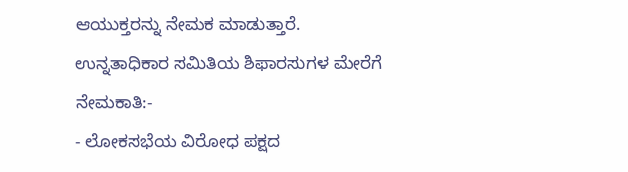ಆಯುಕ್ತರನ್ನು ನೇಮಕ ಮಾಡುತ್ತಾರೆ.
ಉನ್ನತಾಧಿಕಾರ ಸಮಿತಿಯ ಶಿಫಾರಸುಗಳ ಮೇರೆಗೆ ನೇಮಕಾತಿ:-
- ಲೋಕಸಭೆಯ ವಿರೋಧ ಪಕ್ಷದ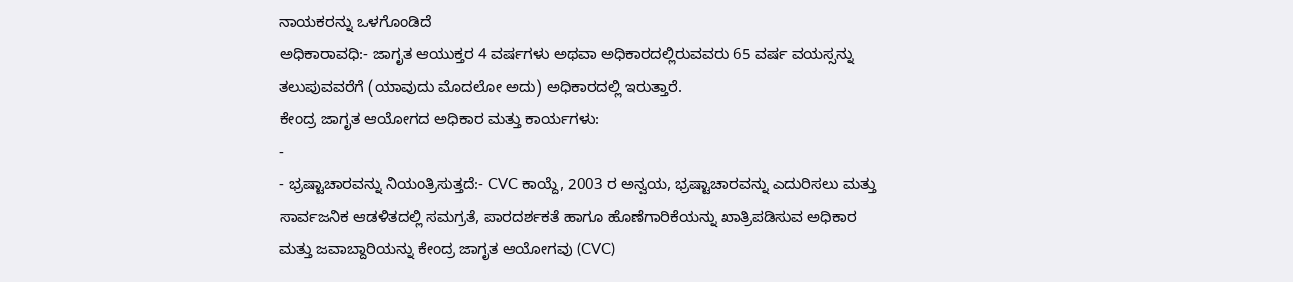ನಾಯಕರನ್ನು ಒಳಗೊಂಡಿದೆ
ಅಧಿಕಾರಾವಧಿ:- ಜಾಗೃತ ಆಯುಕ್ತರ 4 ವರ್ಷಗಳು ಅಥವಾ ಅಧಿಕಾರದಲ್ಲಿರುವವರು 65 ವರ್ಷ ವಯಸ್ಸನ್ನು ತಲುಪುವವರೆಗೆ (ಯಾವುದು ಮೊದಲೋ ಅದು) ಅಧಿಕಾರದಲ್ಲಿ ಇರುತ್ತಾರೆ.
ಕೇಂದ್ರ ಜಾಗೃತ ಆಯೋಗದ ಅಧಿಕಾರ ಮತ್ತು ಕಾರ್ಯಗಳು:
-
- ಭ್ರಷ್ಟಾಚಾರವನ್ನು ನಿಯಂತ್ರಿಸುತ್ತದೆ:- CVC ಕಾಯ್ದೆ, 2003 ರ ಅನ್ವಯ, ಭ್ರಷ್ಟಾಚಾರವನ್ನು ಎದುರಿಸಲು ಮತ್ತು ಸಾರ್ವಜನಿಕ ಆಡಳಿತದಲ್ಲಿ ಸಮಗ್ರತೆ, ಪಾರದರ್ಶಕತೆ ಹಾಗೂ ಹೊಣೆಗಾರಿಕೆಯನ್ನು ಖಾತ್ರಿಪಡಿಸುವ ಅಧಿಕಾರ ಮತ್ತು ಜವಾಬ್ದಾರಿಯನ್ನು ಕೇಂದ್ರ ಜಾಗೃತ ಆಯೋಗವು (CVC)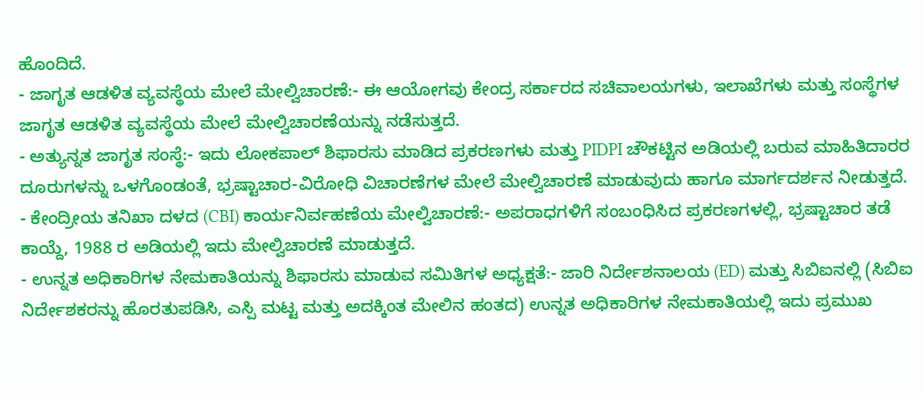ಹೊಂದಿದೆ.
- ಜಾಗೃತ ಆಡಳಿತ ವ್ಯವಸ್ಥೆಯ ಮೇಲೆ ಮೇಲ್ವಿಚಾರಣೆ:- ಈ ಆಯೋಗವು ಕೇಂದ್ರ ಸರ್ಕಾರದ ಸಚಿವಾಲಯಗಳು, ಇಲಾಖೆಗಳು ಮತ್ತು ಸಂಸ್ಥೆಗಳ ಜಾಗೃತ ಆಡಳಿತ ವ್ಯವಸ್ಥೆಯ ಮೇಲೆ ಮೇಲ್ವಿಚಾರಣೆಯನ್ನು ನಡೆಸುತ್ತದೆ.
- ಅತ್ಯುನ್ನತ ಜಾಗೃತ ಸಂಸ್ಥೆ:- ಇದು ಲೋಕಪಾಲ್ ಶಿಫಾರಸು ಮಾಡಿದ ಪ್ರಕರಣಗಳು ಮತ್ತು PIDPI ಚೌಕಟ್ಟಿನ ಅಡಿಯಲ್ಲಿ ಬರುವ ಮಾಹಿತಿದಾರರ ದೂರುಗಳನ್ನು ಒಳಗೊಂಡಂತೆ, ಭ್ರಷ್ಟಾಚಾರ-ವಿರೋಧಿ ವಿಚಾರಣೆಗಳ ಮೇಲೆ ಮೇಲ್ವಿಚಾರಣೆ ಮಾಡುವುದು ಹಾಗೂ ಮಾರ್ಗದರ್ಶನ ನೀಡುತ್ತದೆ.
- ಕೇಂದ್ರೀಯ ತನಿಖಾ ದಳದ (CBI) ಕಾರ್ಯನಿರ್ವಹಣೆಯ ಮೇಲ್ವಿಚಾರಣೆ:- ಅಪರಾಧಗಳಿಗೆ ಸಂಬಂಧಿಸಿದ ಪ್ರಕರಣಗಳಲ್ಲಿ, ಭ್ರಷ್ಟಾಚಾರ ತಡೆ ಕಾಯ್ದೆ, 1988 ರ ಅಡಿಯಲ್ಲಿ ಇದು ಮೇಲ್ವಿಚಾರಣೆ ಮಾಡುತ್ತದೆ.
- ಉನ್ನತ ಅಧಿಕಾರಿಗಳ ನೇಮಕಾತಿಯನ್ನು ಶಿಫಾರಸು ಮಾಡುವ ಸಮಿತಿಗಳ ಅಧ್ಯಕ್ಷತೆ:- ಜಾರಿ ನಿರ್ದೇಶನಾಲಯ (ED) ಮತ್ತು ಸಿಬಿಐನಲ್ಲಿ (ಸಿಬಿಐ ನಿರ್ದೇಶಕರನ್ನು ಹೊರತುಪಡಿಸಿ, ಎಸ್ಪಿ ಮಟ್ಟ ಮತ್ತು ಅದಕ್ಕಿಂತ ಮೇಲಿನ ಹಂತದ) ಉನ್ನತ ಅಧಿಕಾರಿಗಳ ನೇಮಕಾತಿಯಲ್ಲಿ ಇದು ಪ್ರಮುಖ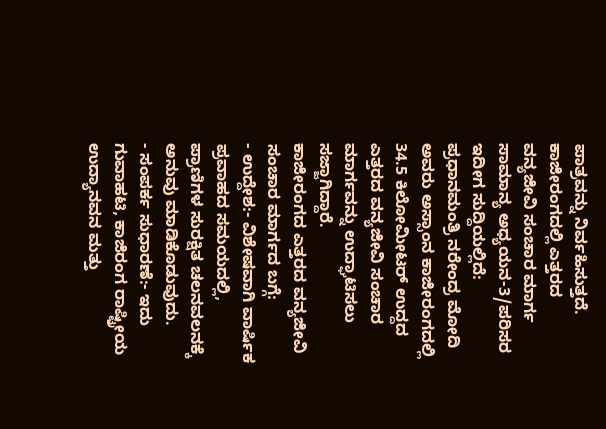ಪಾತ್ರವನ್ನು ನಿರ್ವಹಿಸುತ್ತದೆ.
ಕಾಜೀರಂಗದಲ್ಲಿ ಎತ್ತರದ ವನ್ಯಜೀವಿ ಸಂಚಾರ ಮಾರ್ಗ
ಸಾಮಾನ್ಯ ಅಧ್ಯಯನ-3/ಪರಿಸರ
ಇದೀಗ ಸುದ್ದಿಯಲ್ಲಿದೆ:
ಪ್ರಧಾನಮಂತ್ರಿ ನರೇಂದ್ರ ಮೋದಿ ಅವರು ಅಸ್ಸಾಂನ ಕಾಜೀರಂಗದಲ್ಲಿ 34.5 ಕಿಲೋಮೀಟರ್ ಉದ್ದದ ಎತ್ತರದ ವನ್ಯಜೀವಿ ಸಂಚಾರ ಮಾರ್ಗವನ್ನು ಉದ್ಘಾಟಿಸಲು ಸಜ್ಜಾಗಿದ್ದಾರೆ.
ಕಾಜೀರಂಗದ ಎತ್ತರದ ವನ್ಯಜೀವಿ ಸಂಚಾರ ಮಾರ್ಗದ ಬಗ್ಗೆ:
- ಉದ್ದೇಶ:- ವಿಶೇಷವಾಗಿ ವಾರ್ಷಿಕ ಪ್ರವಾಹದ ಸಮಯದಲ್ಲಿ, ಪ್ರಾಣಿಗಳ ಸುರಕ್ಷಿತ ಚಲನವಲನಕ್ಕೆ ಅನುವು ಮಾಡಿಕೊಡುವುದು.
- ಸಂಪರ್ಕ ಸುಧಾರಣೆ:- ಇದು ಗುವಾಹಟಿ, ಕಾಜಿರಂಗ ರಾಷ್ಟ್ರೀಯ ಉದ್ಯಾನವನ ಮತ್ತು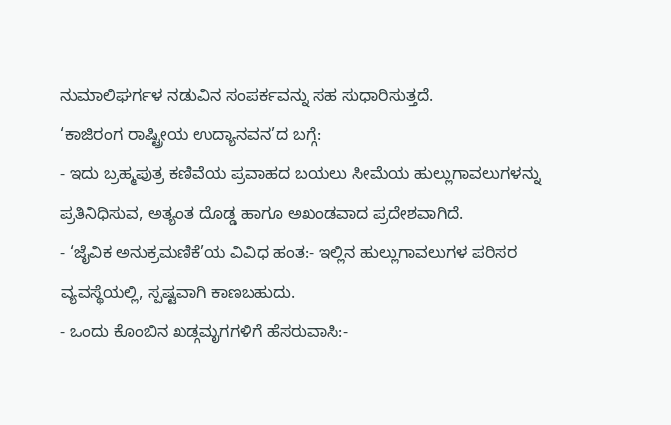ನುಮಾಲಿಘರ್ಗಳ ನಡುವಿನ ಸಂಪರ್ಕವನ್ನು ಸಹ ಸುಧಾರಿಸುತ್ತದೆ.
‘ಕಾಜಿರಂಗ ರಾಷ್ಟ್ರೀಯ ಉದ್ಯಾನವನ’ದ ಬಗ್ಗೆ:
- ಇದು ಬ್ರಹ್ಮಪುತ್ರ ಕಣಿವೆಯ ಪ್ರವಾಹದ ಬಯಲು ಸೀಮೆಯ ಹುಲ್ಲುಗಾವಲುಗಳನ್ನು ಪ್ರತಿನಿಧಿಸುವ, ಅತ್ಯಂತ ದೊಡ್ಡ ಹಾಗೂ ಅಖಂಡವಾದ ಪ್ರದೇಶವಾಗಿದೆ.
- ‘ಜೈವಿಕ ಅನುಕ್ರಮಣಿಕೆ’ಯ ವಿವಿಧ ಹಂತ:- ಇಲ್ಲಿನ ಹುಲ್ಲುಗಾವಲುಗಳ ಪರಿಸರ ವ್ಯವಸ್ಥೆಯಲ್ಲಿ, ಸ್ಪಷ್ಟವಾಗಿ ಕಾಣಬಹುದು.
- ಒಂದು ಕೊಂಬಿನ ಖಡ್ಗಮೃಗಗಳಿಗೆ ಹೆಸರುವಾಸಿ:-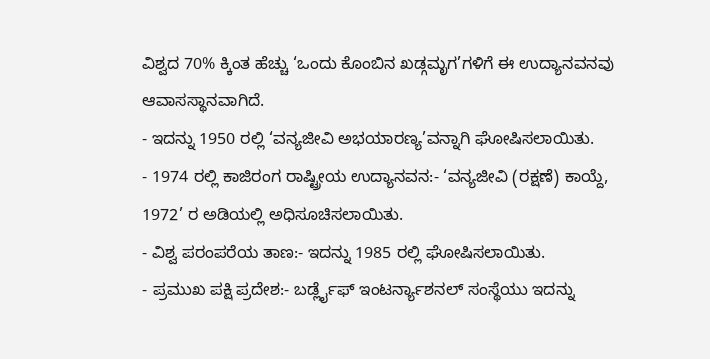ವಿಶ್ವದ 70% ಕ್ಕಿಂತ ಹೆಚ್ಚು ‘ಒಂದು ಕೊಂಬಿನ ಖಡ್ಗಮೃಗ’ಗಳಿಗೆ ಈ ಉದ್ಯಾನವನವು ಆವಾಸಸ್ಥಾನವಾಗಿದೆ.
- ಇದನ್ನು 1950 ರಲ್ಲಿ ‘ವನ್ಯಜೀವಿ ಅಭಯಾರಣ್ಯ’ವನ್ನಾಗಿ ಘೋಷಿಸಲಾಯಿತು.
- 1974 ರಲ್ಲಿ ಕಾಜಿರಂಗ ರಾಷ್ಟ್ರೀಯ ಉದ್ಯಾನವನ:- ‘ವನ್ಯಜೀವಿ (ರಕ್ಷಣೆ) ಕಾಯ್ದೆ, 1972’ ರ ಅಡಿಯಲ್ಲಿ ಅಧಿಸೂಚಿಸಲಾಯಿತು.
- ವಿಶ್ವ ಪರಂಪರೆಯ ತಾಣ:- ಇದನ್ನು 1985 ರಲ್ಲಿ ಘೋಷಿಸಲಾಯಿತು.
- ಪ್ರಮುಖ ಪಕ್ಷಿ ಪ್ರದೇಶ:- ಬರ್ಡ್ಲೈಫ್ ಇಂಟರ್ನ್ಯಾಶನಲ್ ಸಂಸ್ಥೆಯು ಇದನ್ನು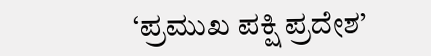‘ಪ್ರಮುಖ ಪಕ್ಷಿ ಪ್ರದೇಶ’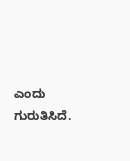ಎಂದು ಗುರುತಿಸಿದೆ.